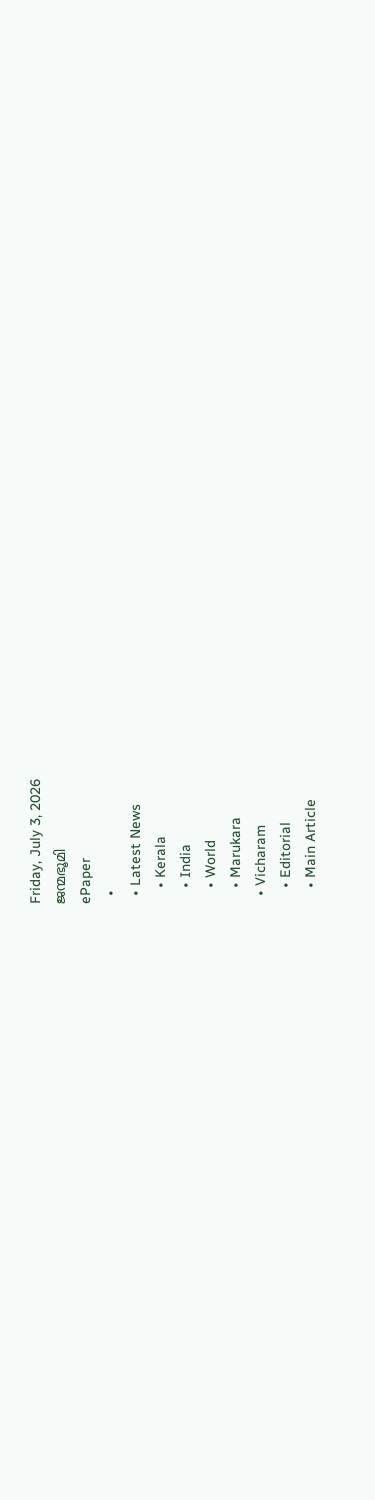Friday, July 3, 2026
ജന്മഭൂമി
ePaper
  •
  • Latest News
    • Kerala
    • India
    • World
    • Marukara
  • Vicharam
    • Editorial
    • Main Article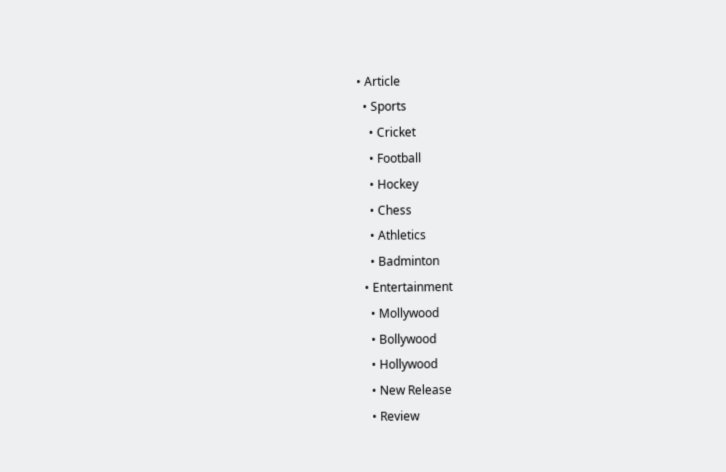• Article
  • Sports
    • Cricket
    • Football
    • Hockey
    • Chess
    • Athletics
    • Badminton
  • Entertainment
    • Mollywood
    • Bollywood
    • Hollywood
    • New Release
    • Review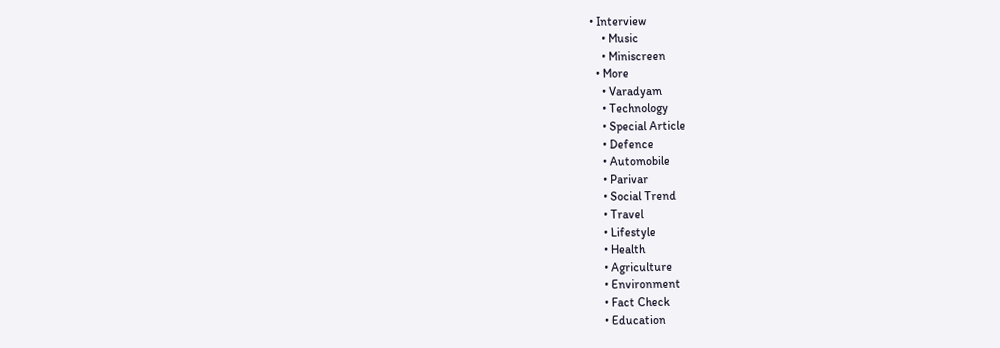• Interview
    • Music
    • Miniscreen
  • More
    • Varadyam
    • Technology
    • Special Article
    • Defence
    • Automobile
    • Parivar
    • Social Trend
    • Travel
    • Lifestyle
    • Health
    • Agriculture
    • Environment
    • Fact Check
    • Education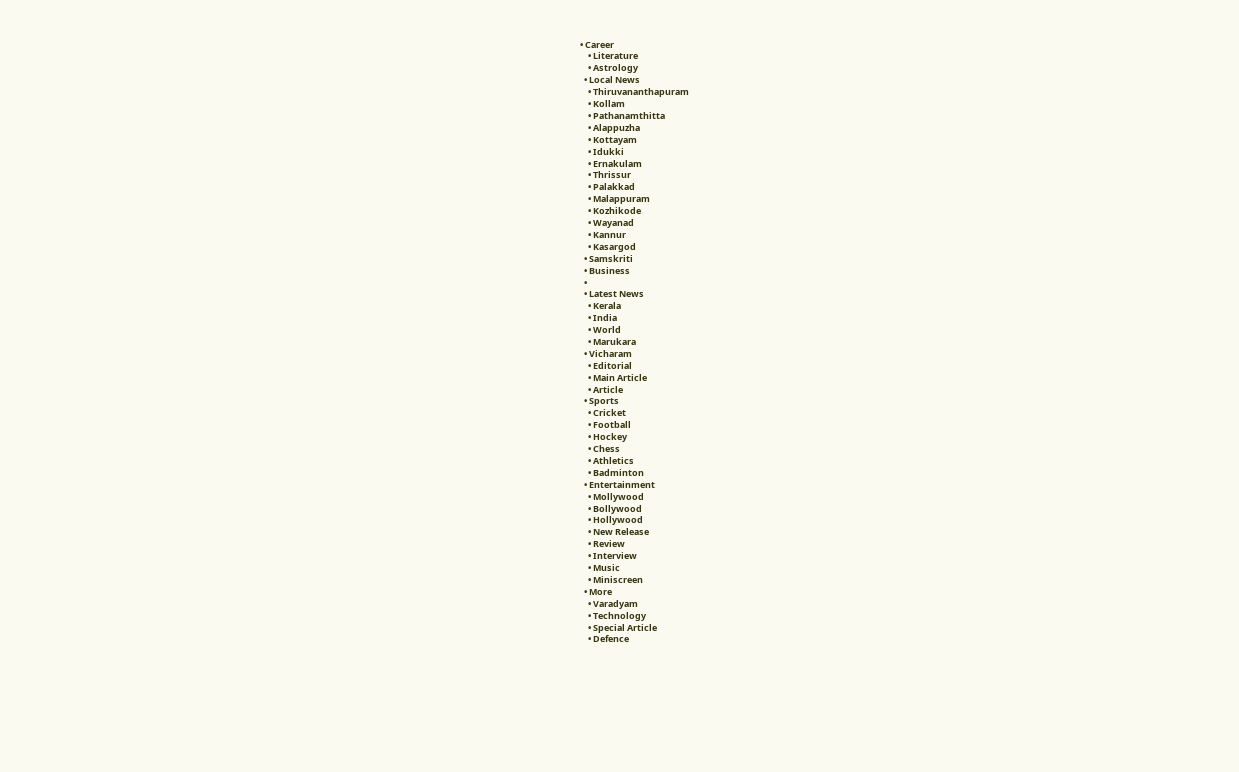• Career
    • Literature
    • Astrology
  • Local News
    • Thiruvananthapuram
    • Kollam
    • Pathanamthitta
    • Alappuzha
    • Kottayam
    • Idukki
    • Ernakulam
    • Thrissur
    • Palakkad
    • Malappuram
    • Kozhikode
    • Wayanad
    • Kannur
    • Kasargod
  • Samskriti
  • Business
  •
  • Latest News
    • Kerala
    • India
    • World
    • Marukara
  • Vicharam
    • Editorial
    • Main Article
    • Article
  • Sports
    • Cricket
    • Football
    • Hockey
    • Chess
    • Athletics
    • Badminton
  • Entertainment
    • Mollywood
    • Bollywood
    • Hollywood
    • New Release
    • Review
    • Interview
    • Music
    • Miniscreen
  • More
    • Varadyam
    • Technology
    • Special Article
    • Defence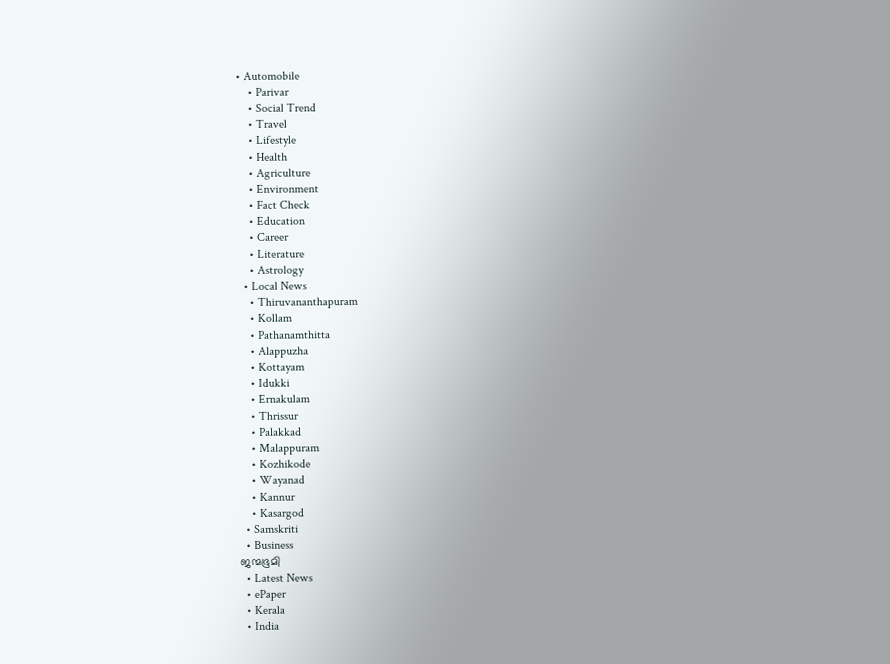• Automobile
    • Parivar
    • Social Trend
    • Travel
    • Lifestyle
    • Health
    • Agriculture
    • Environment
    • Fact Check
    • Education
    • Career
    • Literature
    • Astrology
  • Local News
    • Thiruvananthapuram
    • Kollam
    • Pathanamthitta
    • Alappuzha
    • Kottayam
    • Idukki
    • Ernakulam
    • Thrissur
    • Palakkad
    • Malappuram
    • Kozhikode
    • Wayanad
    • Kannur
    • Kasargod
  • Samskriti
  • Business
ജന്മഭൂമി
  • Latest News
  • ePaper
  • Kerala
  • India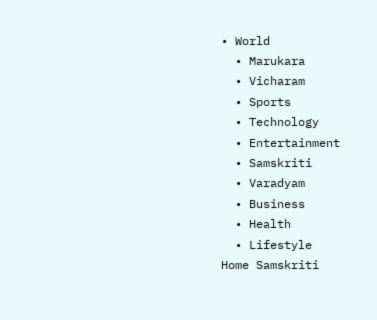• World
  • Marukara
  • Vicharam
  • Sports
  • Technology
  • Entertainment
  • Samskriti
  • Varadyam
  • Business
  • Health
  • Lifestyle
Home Samskriti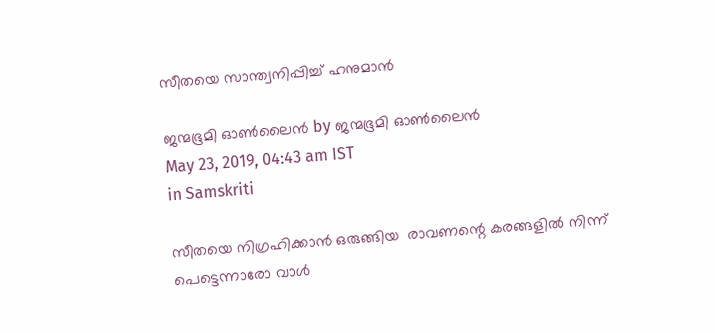സീതയെ സാന്ത്വനിപ്പിച്ച് ഹനുമാന്‍

ജന്മഭൂമി ഓണ്‍ലൈന്‍ by ജന്മഭൂമി ഓണ്‍ലൈന്‍
May 23, 2019, 04:43 am IST
in Samskriti

സീതയെ നിഗ്രഹിക്കാന്‍ ഒരുങ്ങിയ  രാവണന്റെ കരങ്ങളില്‍ നിന്ന് പെട്ടെന്നാരോ വാള്‍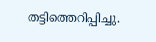തട്ടിത്തെറിപ്പിച്ചു.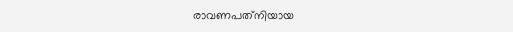രാവണപത്‌നിയായ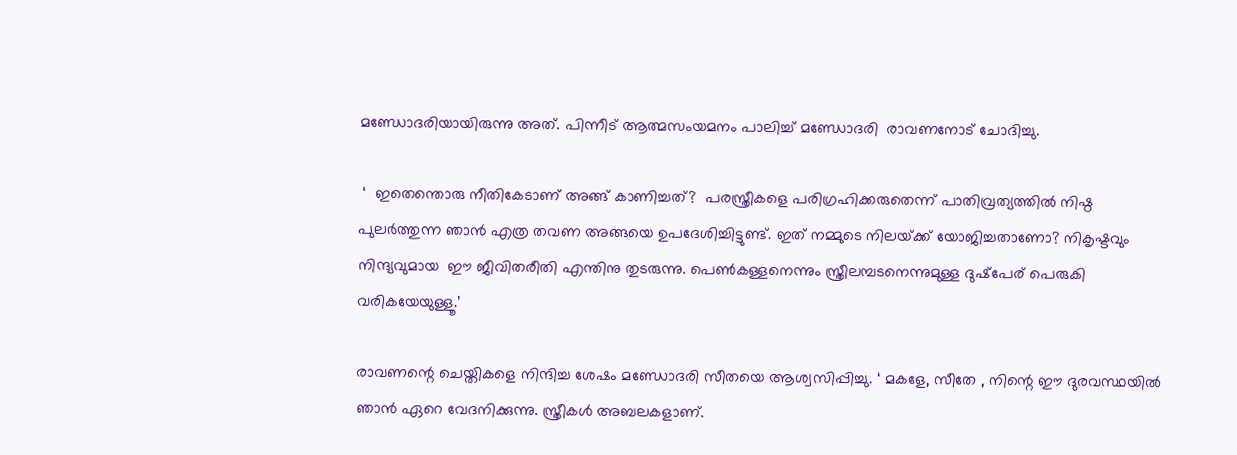മണ്ഡോദരിയായിരുന്നു അത്. പിന്നീട് ആത്മസംയമനം പാലിച്ച് മണ്ഡോദരി  രാവണനോട് ചോദിച്ചു.

 ‘  ഇതെന്തൊരു നീതികേടാണ് അങ്ങ് കാണിച്ചത്?  പരസ്ത്രീകളെ പരിഗ്രഹിക്കരുതെന്ന് പാതിവ്രത്യത്തില്‍ നിഷ്ഠ പുലര്‍ത്തുന്ന ഞാന്‍ എത്ര തവണ അങ്ങയെ ഉപദേശിച്ചിട്ടുണ്ട്. ഇത് നമ്മുടെ നിലയ്‌ക്ക് യോജിച്ചതാണോ? നികൃഷ്ടവും നിന്ദ്യവുമായ  ഈ ജീവിതരീതി എന്തിനു തുടരുന്നു. പെണ്‍കള്ളനെന്നും സ്ത്രീലമ്പടനെന്നുമുള്ള ദുഷ്‌പേര് പെരുകി വരികയേയുള്ളൂ.’

രാവണന്റെ ചെയ്തികളെ നിന്ദിച്ച ശേഷം മണ്ഡോദരി സീതയെ ആശ്വസിപ്പിച്ചു. ‘ മകളേ, സീതേ , നിന്റെ ഈ ദുരവസ്ഥയില്‍ ഞാന്‍ ഏറെ വേദനിക്കുന്നു. സ്ത്രീകള്‍ അബലകളാണ്.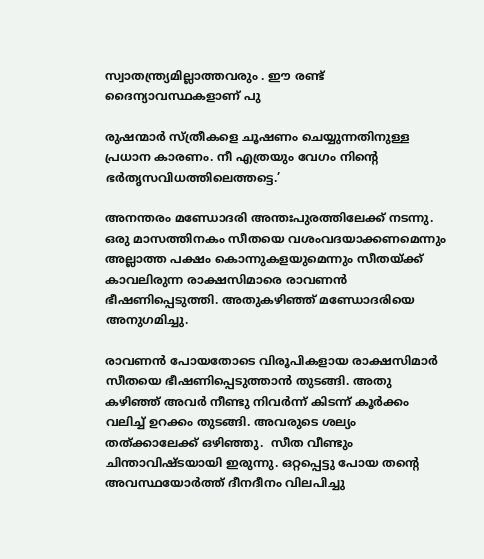സ്വാതന്ത്ര്യമില്ലാത്തവരും . ഈ രണ്ട് ദൈന്യാവസ്ഥകളാണ് പു

രുഷന്മാര്‍ സ്ത്രീകളെ ചൂഷണം ചെയ്യുന്നതിനുള്ള പ്രധാന കാരണം. നീ എത്രയും വേഗം നിന്റെ ഭര്‍തൃസവിധത്തിലെത്തട്ടെ.’

അനന്തരം മണ്ഡോദരി അന്തഃപുരത്തിലേക്ക് നടന്നു. ഒരു മാസത്തിനകം സീതയെ വശംവദയാക്കണമെന്നും അല്ലാത്ത പക്ഷം കൊന്നുകളയുമെന്നും സീതയ്‌ക്ക് കാവലിരുന്ന രാക്ഷസിമാരെ രാവണന്‍ ഭീഷണിപ്പെടുത്തി. അതുകഴിഞ്ഞ് മണ്ഡോദരിയെ അനുഗമിച്ചു.

രാവണന്‍ പോയതോടെ വിരൂപികളായ രാക്ഷസിമാര്‍ സീതയെ ഭീഷണിപ്പെടുത്താന്‍ തുടങ്ങി. അതു കഴിഞ്ഞ് അവര്‍ നീണ്ടു നിവര്‍ന്ന് കിടന്ന് കൂര്‍ക്കം വലിച്ച് ഉറക്കം തുടങ്ങി. അവരുടെ ശല്യം തത്ക്കാലേക്ക് ഒഴിഞ്ഞു.  സീത വീണ്ടും ചിന്താവിഷ്ടയായി ഇരുന്നു. ഒറ്റപ്പെട്ടു പോയ തന്റെ അവസ്ഥയോര്‍ത്ത് ദീനദീനം വിലപിച്ചു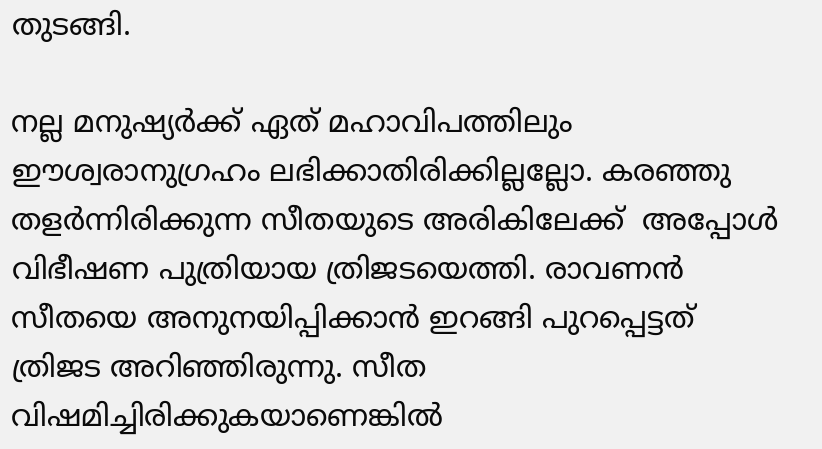തുടങ്ങി.

നല്ല മനുഷ്യര്‍ക്ക് ഏത് മഹാവിപത്തിലും ഈശ്വരാനുഗ്രഹം ലഭിക്കാതിരിക്കില്ലല്ലോ. കരഞ്ഞു തളര്‍ന്നിരിക്കുന്ന സീതയുടെ അരികിലേക്ക്  അപ്പോള്‍ വിഭീഷണ പുത്രിയായ ത്രിജടയെത്തി. രാവണന്‍ സീതയെ അനുനയിപ്പിക്കാന്‍ ഇറങ്ങി പുറപ്പെട്ടത് ത്രിജട അറിഞ്ഞിരുന്നു. സീത വിഷമിച്ചിരിക്കുകയാണെങ്കില്‍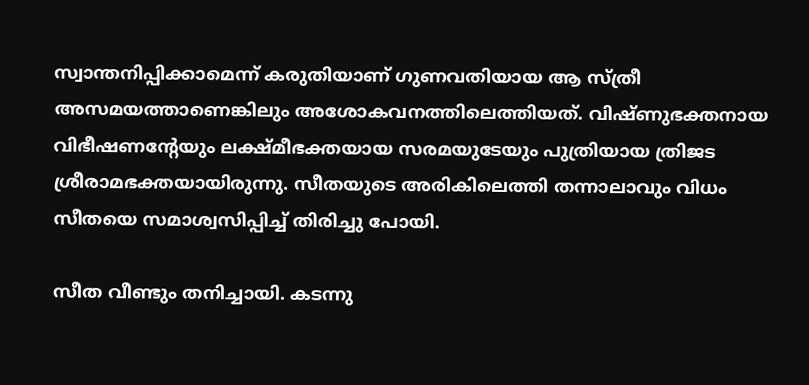സ്വാന്തനിപ്പിക്കാമെന്ന് കരുതിയാണ് ഗുണവതിയായ ആ സ്ത്രീ അസമയത്താണെങ്കിലും അശോകവനത്തിലെത്തിയത്. വിഷ്ണുഭക്തനായ വിഭീഷണന്റേയും ലക്ഷ്മീഭക്തയായ സരമയുടേയും പുത്രിയായ ത്രിജട ശ്രീരാമഭക്തയായിരുന്നു. സീതയുടെ അരികിലെത്തി തന്നാലാവും വിധം സീതയെ സമാശ്വസിപ്പിച്ച് തിരിച്ചു പോയി.

സീത വീണ്ടും തനിച്ചായി. കടന്നു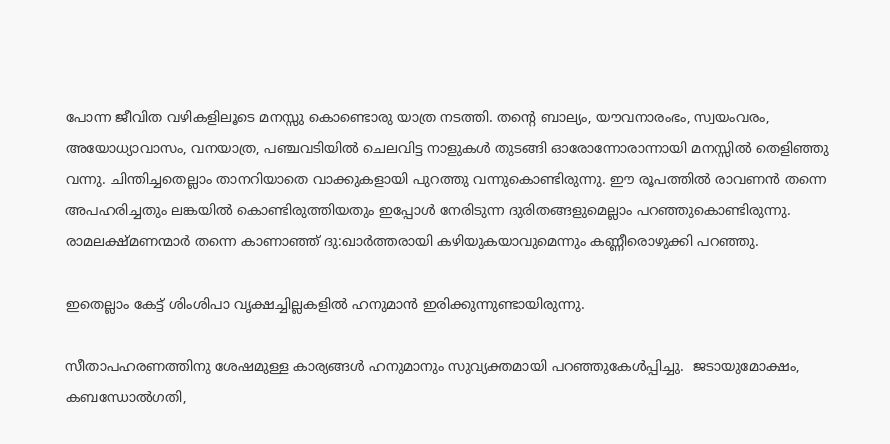പോന്ന ജീവിത വഴികളിലൂടെ മനസ്സു കൊണ്ടൊരു യാത്ര നടത്തി. തന്റെ ബാല്യം, യൗവനാരംഭം, സ്വയംവരം, അയോധ്യാവാസം, വനയാത്ര, പഞ്ചവടിയില്‍ ചെലവിട്ട നാളുകള്‍ തുടങ്ങി ഓരോന്നോരാന്നായി മനസ്സില്‍ തെളിഞ്ഞു വന്നു. ചിന്തിച്ചതെല്ലാം താനറിയാതെ വാക്കുകളായി പുറത്തു വന്നുകൊണ്ടിരുന്നു. ഈ രൂപത്തില്‍ രാവണന്‍ തന്നെ അപഹരിച്ചതും ലങ്കയില്‍ കൊണ്ടിരുത്തിയതും ഇപ്പോള്‍ നേരിടുന്ന ദുരിതങ്ങളുമെല്ലാം പറഞ്ഞുകൊണ്ടിരുന്നു. രാമലക്ഷ്മണന്മാര്‍ തന്നെ കാണാഞ്ഞ് ദു:ഖാര്‍ത്തരായി കഴിയുകയാവുമെന്നും കണ്ണീരൊഴുക്കി പറഞ്ഞു.

ഇതെല്ലാം കേട്ട് ശിംശിപാ വൃക്ഷച്ചില്ലകളില്‍ ഹനുമാന്‍ ഇരിക്കുന്നുണ്ടായിരുന്നു.

സീതാപഹരണത്തിനു ശേഷമുള്ള കാര്യങ്ങള്‍ ഹനുമാനും സുവ്യക്തമായി പറഞ്ഞുകേള്‍പ്പിച്ചു.  ജടായുമോക്ഷം, കബന്ധോല്‍ഗതി,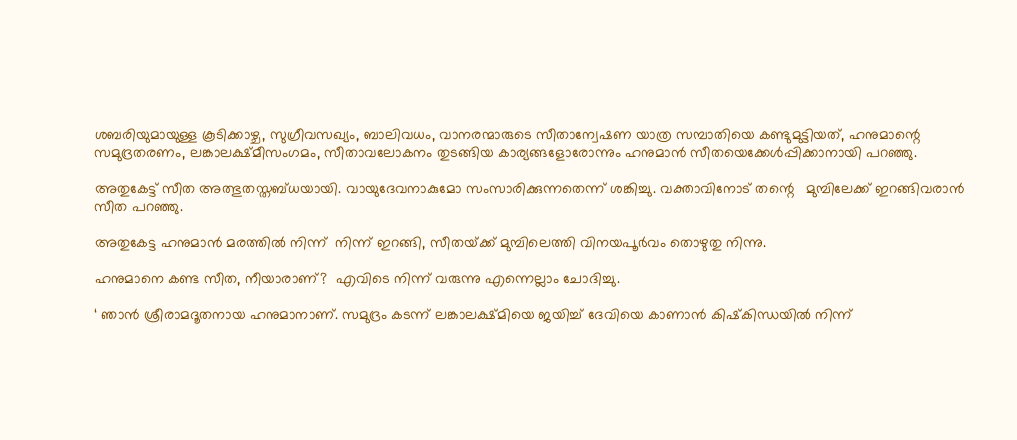ശബരിയുമായുള്ള കൂടിക്കാഴ്ച, സുഗ്രീവസഖ്യം, ബാലിവധം, വാനരന്മാരുടെ സീതാന്വേഷണ യാത്ര സമ്പാതിയെ കണ്ടുമുട്ടിയത്, ഹനുമാന്റെ സമുദ്രതരണം, ലങ്കാലക്ഷ്മീസംഗമം, സീതാവലോകനം തുടങ്ങിയ കാര്യങ്ങളോരോന്നും ഹനുമാന്‍ സീതയെക്കേള്‍പ്പിക്കാനായി പറഞ്ഞു.

അതുകേട്ട് സീത അത്ഭുതസ്തബ്ധയായി. വായുദേവനാകുമോ സംസാരിക്കുന്നതെന്ന് ശങ്കിച്ചു. വക്താവിനോട് തന്റെ   മുമ്പിലേക്ക് ഇറങ്ങിവരാന്‍ സീത പറഞ്ഞു.

അതുകേട്ട ഹനുമാന്‍ മരത്തില്‍ നിന്ന്  നിന്ന് ഇറങ്ങി, സീതയ്‌ക്ക് മുമ്പിലെത്തി വിനയപൂര്‍വം തൊഴുതു നിന്നു.

ഹനുമാനെ കണ്ട സീത, നീയാരാണ്?  എവിടെ നിന്ന് വരുന്നു എന്നെല്ലാം ചോദിച്ചു.

‘ ഞാന്‍ ശ്രീരാമദൂതനായ ഹനുമാനാണ്. സമുദ്രം കടന്ന് ലങ്കാലക്ഷ്മിയെ ജയിച്ച് ദേവിയെ കാണാന്‍ കിഷ്‌കിന്ധയില്‍ നിന്ന്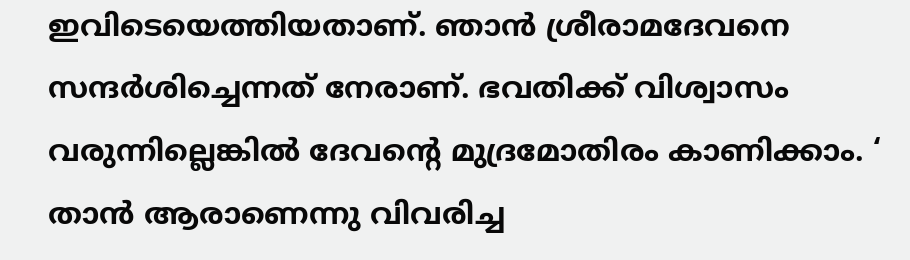ഇവിടെയെത്തിയതാണ്. ഞാന്‍ ശ്രീരാമദേവനെ സന്ദര്‍ശിച്ചെന്നത് നേരാണ്. ഭവതിക്ക് വിശ്വാസം വരുന്നില്ലെങ്കില്‍ ദേവന്റെ മുദ്രമോതിരം കാണിക്കാം. ‘ താന്‍ ആരാണെന്നു വിവരിച്ച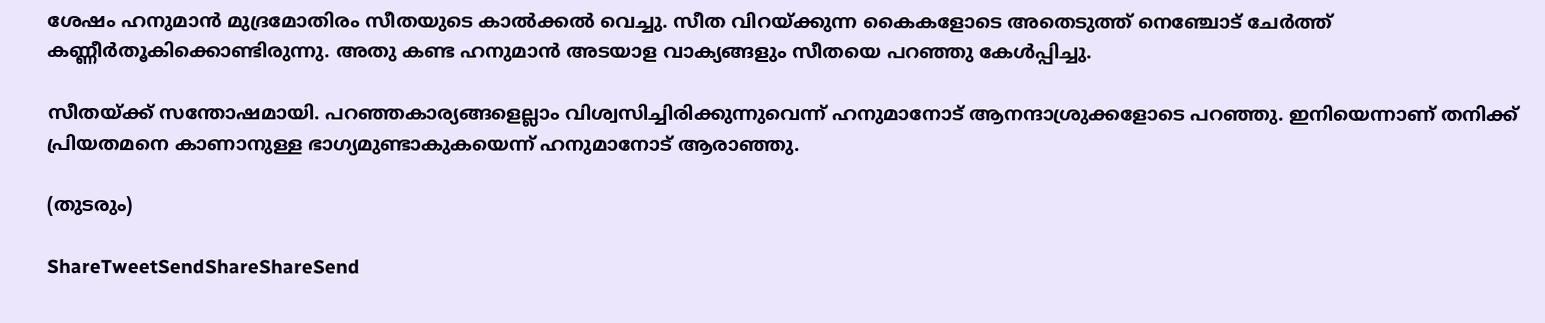ശേഷം ഹനുമാന്‍ മുദ്രമോതിരം സീതയുടെ കാല്‍ക്കല്‍ വെച്ചു. സീത വിറയ്‌ക്കുന്ന കൈകളോടെ അതെടുത്ത് നെഞ്ചോട് ചേര്‍ത്ത് കണ്ണീര്‍തൂകിക്കൊണ്ടിരുന്നു. അതു കണ്ട ഹനുമാന്‍ അടയാള വാക്യങ്ങളും സീതയെ പറഞ്ഞു കേള്‍പ്പിച്ചു.

സീതയ്‌ക്ക് സന്തോഷമായി. പറഞ്ഞകാര്യങ്ങളെല്ലാം വിശ്വസിച്ചിരിക്കുന്നുവെന്ന് ഹനുമാനോട് ആനന്ദാശ്രുക്കളോടെ പറഞ്ഞു. ഇനിയെന്നാണ് തനിക്ക് പ്രിയതമനെ കാണാനുള്ള ഭാഗ്യമുണ്ടാകുകയെന്ന് ഹനുമാനോട് ആരാഞ്ഞു.

(തുടരും)

ShareTweetSendShareShareSend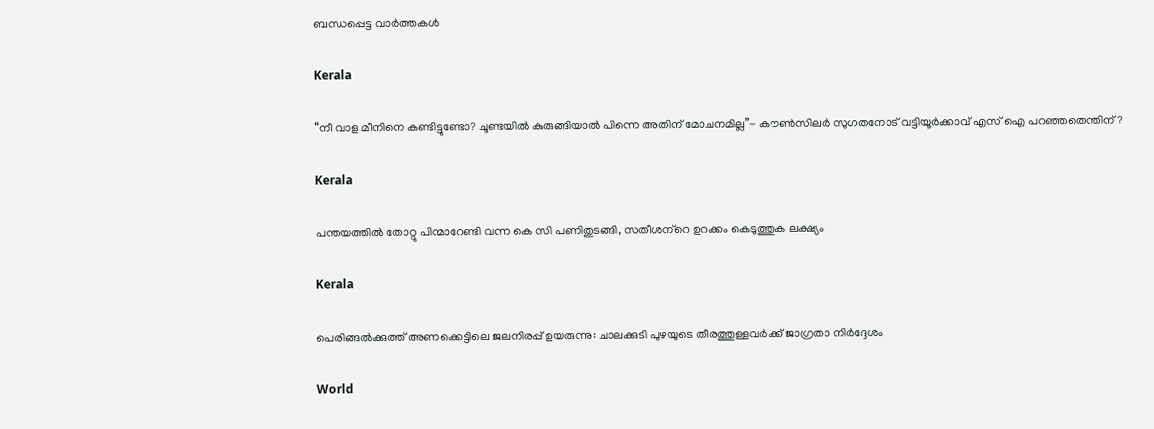ബന്ധപ്പെട്ട വാര്‍ത്തകള്‍

Kerala

“നീ വാള മീനിനെ കണ്ടിട്ടുണ്ടോ? ചൂണ്ടയില്‍ കുരുങ്ങിയാല്‍ പിന്നെ അതിന് മോചനമില്ല”- കൗണ്‍സിലര്‍ സുഗതനോട് വട്ടിയൂര്‍ക്കാവ് എസ് ഐ പറഞ്ഞതെന്തിന്?

Kerala

പന്തയത്തില്‍ തോറ്റു പിന്മാറേണ്ടി വന്ന കെ സി പണിതുടങ്ങി, സതീശന്‌റെ ഉറക്കം കെടുത്തുക ലക്ഷ്യം

Kerala

പെരിങ്ങല്‍ക്കുത്ത് അണക്കെട്ടിലെ ജലനിരപ്പ് ഉയരുന്നു: ചാലക്കുടി പുഴയുടെ തീരത്തുള്ളവര്‍ക്ക് ജാഗ്രതാ നിര്‍ദ്ദേശം

World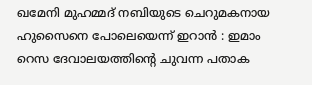ഖമേനി മുഹമ്മദ് നബിയുടെ ചെറുമകനായ ഹുസൈനെ പോലെയെന്ന് ഇറാൻ : ഇമാം റെസ ദേവാലയത്തിന്റെ ചുവന്ന പതാക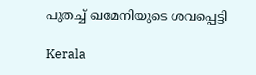പുതച്ച് ഖമേനിയുടെ ശവപ്പെട്ടി

Kerala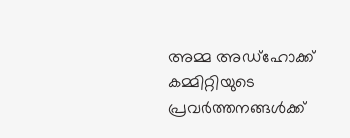അമ്മ അഡ്‌ഹോക്ക് കമ്മിറ്റിയുടെ പ്രവര്‍ത്തനങ്ങള്‍ക്ക്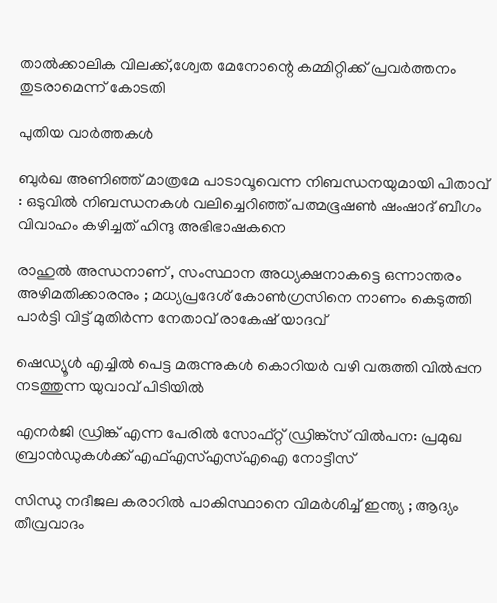താല്‍ക്കാലിക വിലക്ക്,ശ്വേത മേനോന്റെ കമ്മിറ്റിക്ക് പ്രവര്‍ത്തനം തുടരാമെന്ന് കോടതി

പുതിയ വാര്‍ത്തകള്‍

ബുർഖ അണിഞ്ഞ് മാത്രമേ പാടാവൂവെന്ന നിബന്ധനയുമായി പിതാവ് : ഒടുവിൽ നിബന്ധനകൾ വലിച്ചെറിഞ്ഞ് പത്മഭൂഷൺ ഷംഷാദ് ബീഗം വിവാഹം കഴിച്ചത് ഹിന്ദു അഭിഭാഷകനെ

രാഹുൽ അന്ധനാണ് , സംസ്ഥാന അധ്യക്ഷനാകട്ടെ ഒന്നാന്തരം അഴിമതിക്കാരനും ; മധ്യപ്രദേശ് കോൺഗ്രസിനെ നാണം കെടുത്തി പാർട്ടി വിട്ട് മുതിർന്ന നേതാവ് രാകേഷ് യാദവ്

ഷെഡ്യൂള്‍ എച്ചില്‍ പെട്ട മരുന്നുകള്‍ കൊറിയര്‍ വഴി വരുത്തി വില്‍പ്പന നടത്തുന്ന യുവാവ് പിടിയില്‍

എനര്‍ജി ഡ്രിങ്ക് എന്ന പേരില്‍ സോഫ്റ്റ് ഡ്രിങ്ക്‌സ് വില്‍പന: പ്രമുഖ ബ്രാന്‍ഡുകള്‍ക്ക് എഫ്എസ്എസ്എഐ നോട്ടീസ്

സിന്ധു നദീജല കരാറിൽ പാകിസ്ഥാനെ വിമർശിച്ച് ഇന്ത്യ ; ആദ്യം തീവ്രവാദം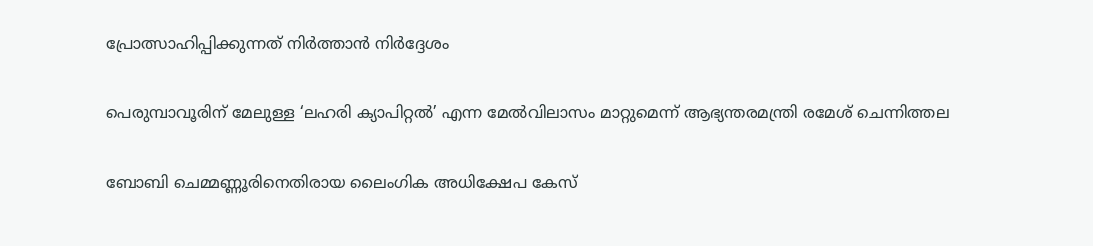പ്രോത്സാഹിപ്പിക്കുന്നത് നിർത്താൻ നിർദ്ദേശം

പെരുമ്പാവൂരിന് മേലുള്ള ‘ലഹരി ക്യാപിറ്റല്‍’ എന്ന മേല്‍വിലാസം മാറ്റുമെന്ന് ആഭ്യന്തരമന്ത്രി രമേശ് ചെന്നിത്തല

ബോബി ചെമ്മണ്ണൂരിനെതിരായ ലൈംഗിക അധിക്ഷേപ കേസ്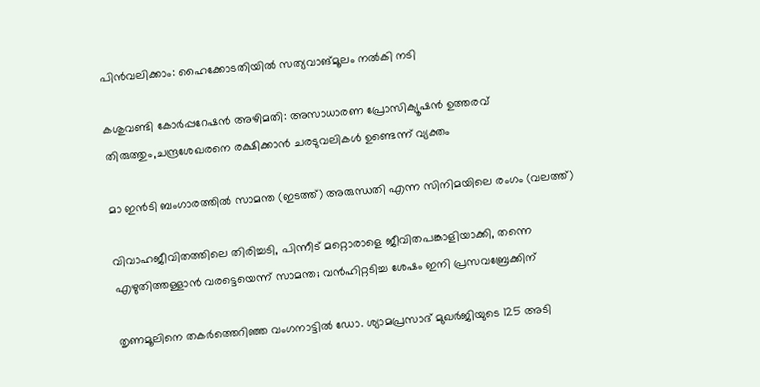പിന്‍വലിക്കാം: ഹൈക്കോടതിയില്‍ സത്യവാങ്മൂലം നല്‍കി നടി

കശുവണ്ടി കോര്‍പ്പറേഷന്‍ അഴിമതി: അസാധാരണ പ്രോസിക്യൂഷന്‍ ഉത്തരവ് തിരുത്തും,ചന്ദ്രശേഖരനെ രക്ഷിക്കാന്‍ ചരടുവലികള്‍ ഉണ്ടെന്ന് വ്യക്തം

മാ ഇന്‍ടി ബംഗാരത്തില്‍ സാമന്ത (ഇടത്ത്) അരുന്ധതി എന്ന സിനിമയിലെ രംഗം (വലത്ത്)

വിവാഹജീവിതത്തിലെ തിരിച്ചടി, പിന്നീട് മറ്റൊരാളെ ജീവിതപങ്കാളിയാക്കി, തന്നെ എഴുതിത്തള്ളാന്‍ വരട്ടെയെന്ന് സാമന്ത; വന്‍ഹിറ്റടിച്ച ശേഷം ഇനി പ്രസവബ്രേക്കിന്

തൃണമൂലിനെ തകർത്തെറിഞ്ഞ വംഗനാട്ടിൽ ഡോ. ശ്യാമപ്രസാദ് മുഖർജിയുടെ 125 അടി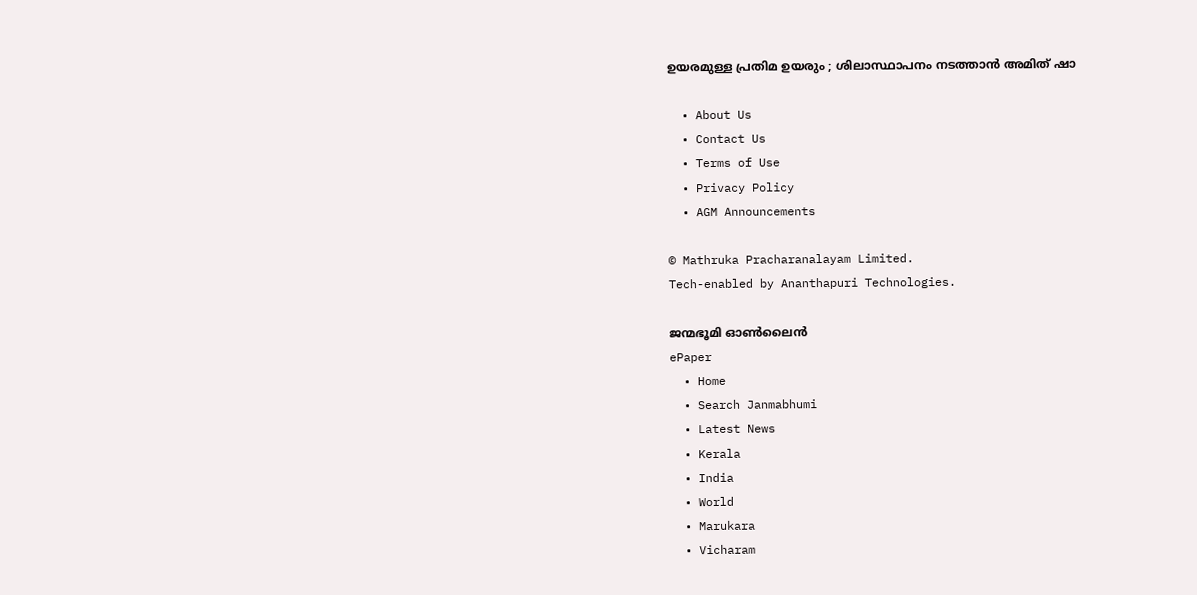ഉയരമുള്ള പ്രതിമ ഉയരും ; ശിലാസ്ഥാപനം നടത്താൻ അമിത് ഷാ

  • About Us
  • Contact Us
  • Terms of Use
  • Privacy Policy
  • AGM Announcements

© Mathruka Pracharanalayam Limited.
Tech-enabled by Ananthapuri Technologies.

ജന്മഭൂമി ഓണ്‍ലൈന്‍
ePaper
  • Home
  • Search Janmabhumi
  • Latest News
  • Kerala
  • India
  • World
  • Marukara
  • Vicharam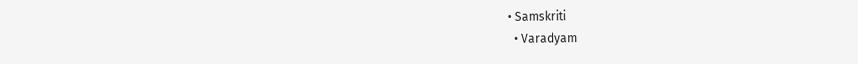• Samskriti
  • Varadyam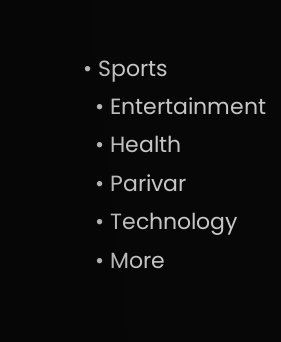• Sports
  • Entertainment
  • Health
  • Parivar
  • Technology
  • More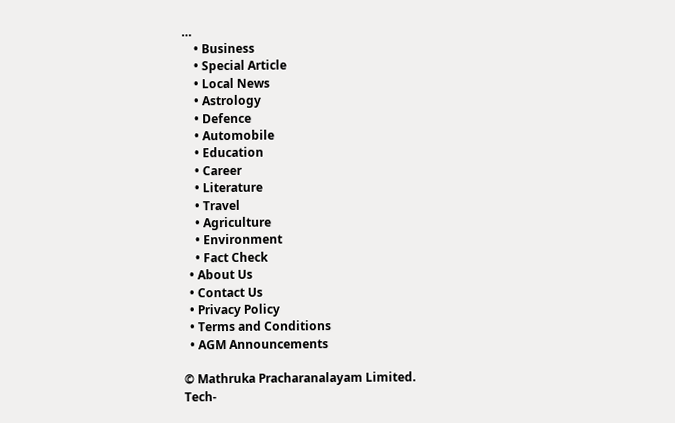…
    • Business
    • Special Article
    • Local News
    • Astrology
    • Defence
    • Automobile
    • Education
    • Career
    • Literature
    • Travel
    • Agriculture
    • Environment
    • Fact Check
  • About Us
  • Contact Us
  • Privacy Policy
  • Terms and Conditions
  • AGM Announcements

© Mathruka Pracharanalayam Limited.
Tech-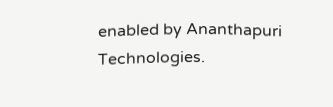enabled by Ananthapuri Technologies.